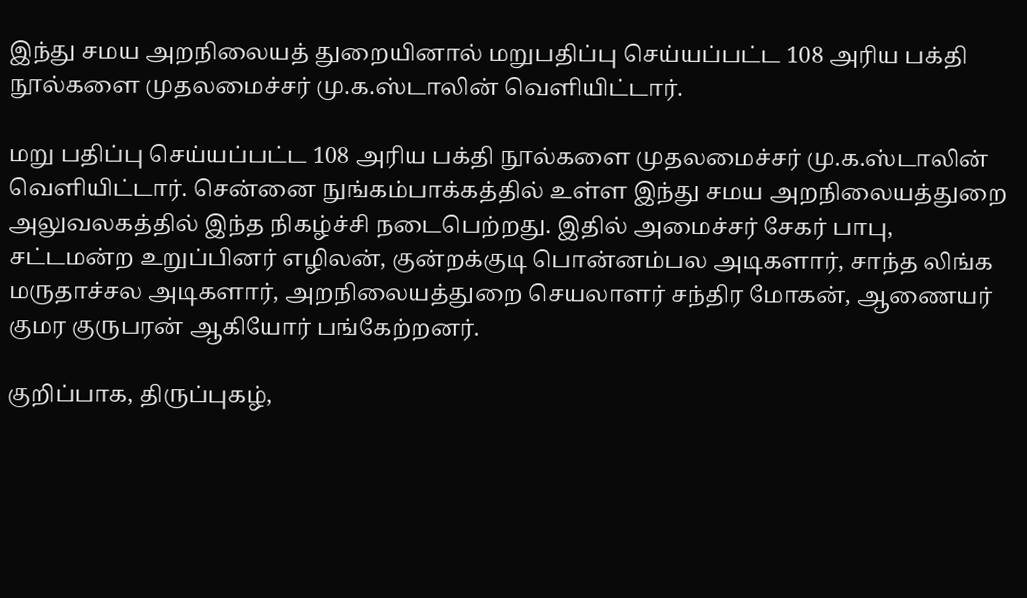இந்து சமய அறநிலையத் துறையினால் மறுபதிப்பு செய்யப்பட்ட 108 அரிய பக்தி நூல்களை முதலமைச்சர் மு.க.ஸ்டாலின் வெளியிட்டார்.

மறு பதிப்பு செய்யப்பட்ட 108 அரிய பக்தி நூல்களை முதலமைச்சர் மு.க.ஸ்டாலின் வெளியிட்டார். சென்னை நுங்கம்பாக்கத்தில் உள்ள இந்து சமய அறநிலையத்துறை அலுவலகத்தில் இந்த நிகழ்ச்சி நடைபெற்றது. இதில் அமைச்சர் சேகர் பாபு, சட்டமன்ற உறுப்பினர் எழிலன், குன்றக்குடி பொன்னம்பல அடிகளார், சாந்த லிங்க மருதாச்சல அடிகளார், அறநிலையத்துறை செயலாளர் சந்திர மோகன், ஆணையர் குமர குருபரன் ஆகியோர் பங்கேற்றனர்.

குறிப்பாக, திருப்புகழ்,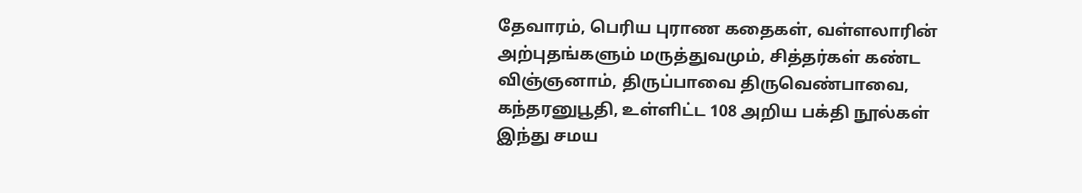தேவாரம், பெரிய புராண கதைகள், வள்ளலாரின் அற்புதங்களும் மருத்துவமும், சித்தர்கள் கண்ட விஞ்ஞனாம், திருப்பாவை திருவெண்பாவை, கந்தரனுபூதி, உள்ளிட்ட 108 அறிய பக்தி நூல்கள் இந்து சமய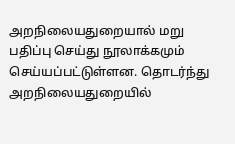அறநிலையதுறையால் மறு பதிப்பு செய்து நூலாக்கமும் செய்யப்பட்டுள்ளன. தொடர்ந்து அறநிலையதுறையில்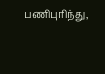பணிபுரிந்து,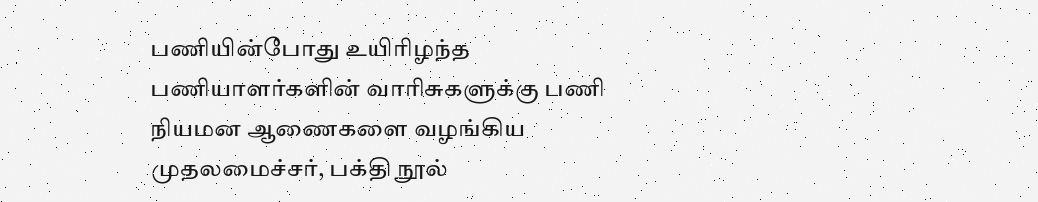பணியின்போது உயிரிழந்த பணியாளர்களின் வாரிசுகளுக்கு பணி நியமன ஆணைகளை வழங்கிய முதலமைச்சர், பக்தி நூல்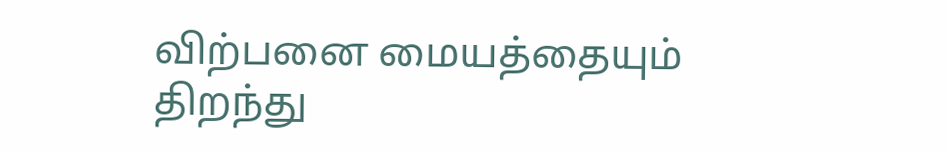விற்பனை மையத்தையும் திறந்து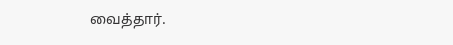வைத்தார்.